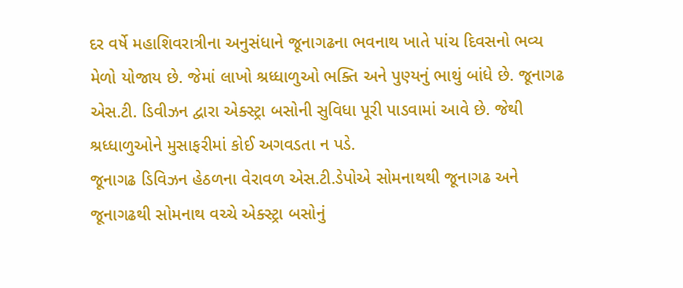દર વર્ષે મહાશિવરાત્રીના અનુસંધાને જૂનાગઢના ભવનાથ ખાતે પાંચ દિવસનો ભવ્ય મેળો યોજાય છે. જેમાં લાખો શ્રધ્ધાળુઓ ભક્તિ અને પુણ્યનું ભાથું બાંધે છે. જૂનાગઢ એસ.ટી. ડિવીઝન દ્વારા એક્સ્ટ્રા બસોની સુવિધા પૂરી પાડવામાં આવે છે. જેથી શ્રધ્ધાળુઓને મુસાફરીમાં કોઈ અગવડતા ન પડે.
જૂનાગઢ ડિવિઝન હેઠળના વેરાવળ એસ.ટી.ડેપોએ સોમનાથથી જૂનાગઢ અને જૂનાગઢથી સોમનાથ વચ્ચે એક્સ્ટ્રા બસોનું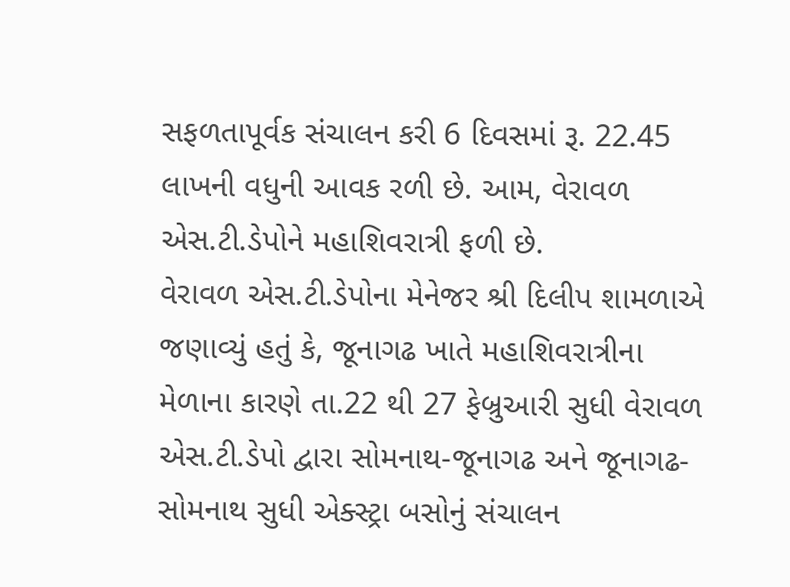સફળતાપૂર્વક સંચાલન કરી 6 દિવસમાં રૂ. 22.45 લાખની વધુની આવક રળી છે. આમ, વેરાવળ એસ.ટી.ડેપોને મહાશિવરાત્રી ફળી છે.
વેરાવળ એસ.ટી.ડેપોના મેનેજર શ્રી દિલીપ શામળાએ જણાવ્યું હતું કે, જૂનાગઢ ખાતે મહાશિવરાત્રીના મેળાના કારણે તા.22 થી 27 ફેબ્રુઆરી સુધી વેરાવળ એસ.ટી.ડેપો દ્વારા સોમનાથ-જૂનાગઢ અને જૂનાગઢ-સોમનાથ સુધી એક્સ્ટ્રા બસોનું સંચાલન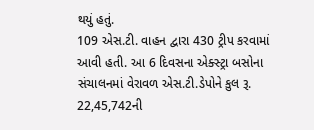થયું હતું.
109 એસ.ટી. વાહન દ્વારા 430 ટ્રીપ કરવામાં આવી હતી. આ 6 દિવસના એક્સ્ટ્રા બસોના સંચાલનમાં વેરાવળ એસ.ટી.ડેપોને કુલ રૂ. 22,45,742ની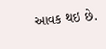આવક થઇ છે.